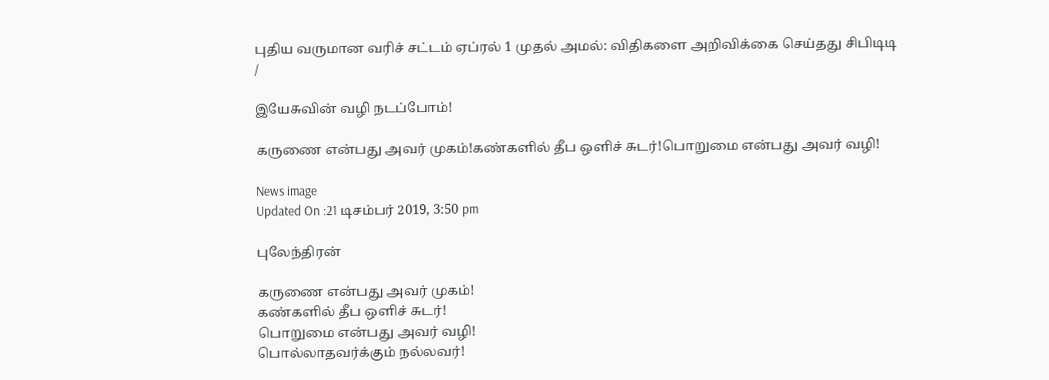புதிய வருமான வரிச் சட்டம் ஏப்ரல் 1 முதல் அமல்: விதிகளை அறிவிக்கை செய்தது சிபிடிடி
/

இயேசுவின் வழி நடப்போம்!

கருணை என்பது அவர் முகம்!கண்களில் தீப ஒளிச் சுடர்!பொறுமை என்பது அவர் வழி!

News image
Updated On :21 டிசம்பர் 2019, 3:50 pm

புலேந்திரன்

கருணை என்பது அவர் முகம்!
கண்களில் தீப ஒளிச் சுடர்!
பொறுமை என்பது அவர் வழி!
பொல்லாதவர்க்கும் நல்லவர்!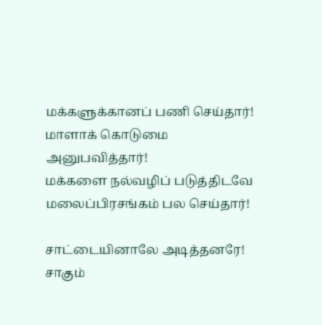மக்களுக்கானப் பணி செய்தார்!
மாளாக் கொடுமை அனுபவித்தார்!
மக்களை நல்வழிப் படுத்திடவே
மலைப்பிரசங்கம் பல செய்தார்!

சாட்டையினாலே அடித்தனரே!
சாகும்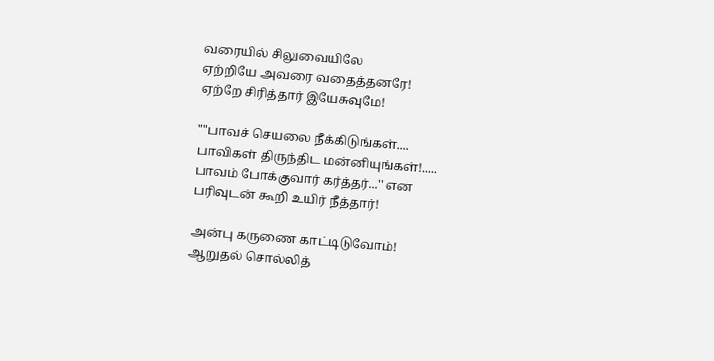வரையில் சிலுவையிலே
ஏற்றியே அவரை வதைத்தனரே!
ஏற்றே சிரித்தார் இயேசுவுமே!

""பாவச் செயலை நீக்கிடுங்கள்....
பாவிகள் திருந்திட மன்னியுங்கள்!.....
பாவம் போக்குவார் கர்த்தர்...'' என
பரிவுடன் கூறி உயிர் நீத்தார்!

அன்பு கருணை காட்டிடுவோம்!
ஆறுதல் சொல்லித்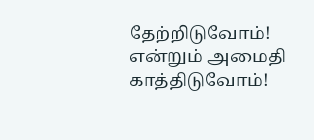தேற்றிடுவோம்!
என்றும் அமைதி காத்திடுவோம்!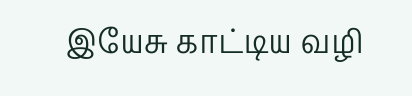இயேசு காட்டிய வழி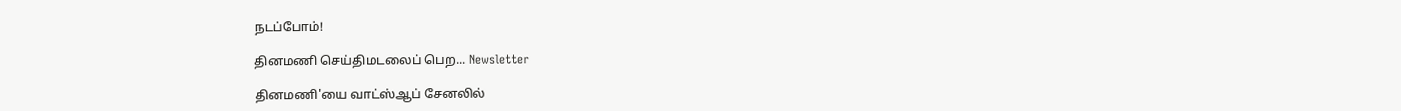நடப்போம்!

தினமணி செய்திமடலைப் பெற... Newsletter

தினமணி'யை வாட்ஸ்ஆப் சேனலில்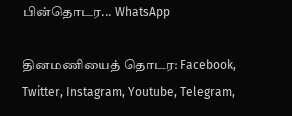பின்தொடர... WhatsApp

தினமணியைத் தொடர: Facebook, Twitter, Instagram, Youtube, Telegram,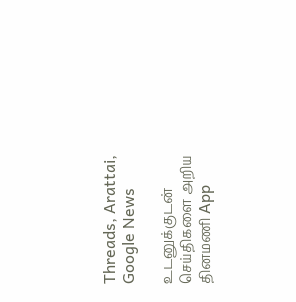Threads, Arattai, Google News

உடனுக்குடன் செய்திகளை அறிய தினமணி App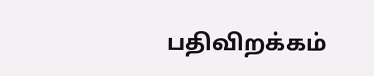பதிவிறக்கம்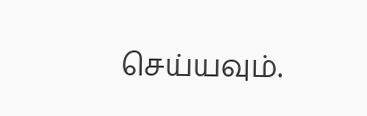செய்யவும்.